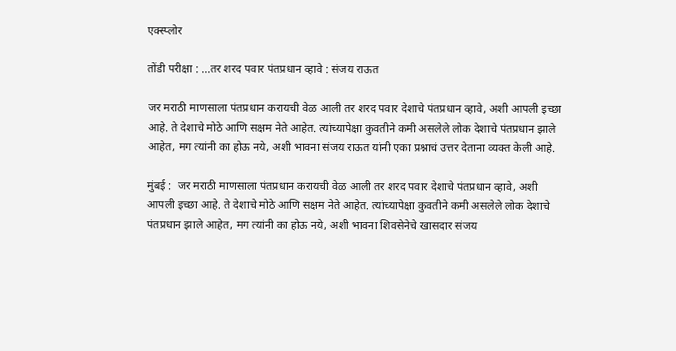एक्स्प्लोर

तोंडी परीक्षा : ...तर शरद पवार पंतप्रधान व्हावे : संजय राऊत

जर मराठी माणसाला पंतप्रधान करायची वेळ आली तर शरद पवार देशाचे पंतप्रधान व्हावे, अशी आपली इच्छा आहे. ते देशाचे मोठे आणि सक्षम नेते आहेत. त्यांच्यापेक्षा कुवतीने कमी असलेले लोक देशाचे पंतप्रधान झाले आहेत, मग त्यांनी का होऊ नये, अशी भावना संजय राऊत यांनी एका प्रश्नाचं उत्तर देताना व्यक्त केली आहे.

मुंबई :  जर मराठी माणसाला पंतप्रधान करायची वेळ आली तर शरद पवार देशाचे पंतप्रधान व्हावे, अशी आपली इच्छा आहे. ते देशाचे मोठे आणि सक्षम नेते आहेत. त्यांच्यापेक्षा कुवतीने कमी असलेले लोक देशाचे पंतप्रधान झाले आहेत, मग त्यांनी का होऊ नये, अशी भावना शिवसेनेचे खासदार संजय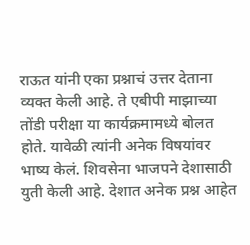राऊत यांनी एका प्रश्नाचं उत्तर देताना व्यक्त केली आहे. ते एबीपी माझाच्या तोंडी परीक्षा या कार्यक्रमामध्ये बोलत होते. यावेळी त्यांनी अनेक विषयांवर भाष्य केलं. शिवसेना भाजपने देशासाठी युती केली आहे. देशात अनेक प्रश्न आहेत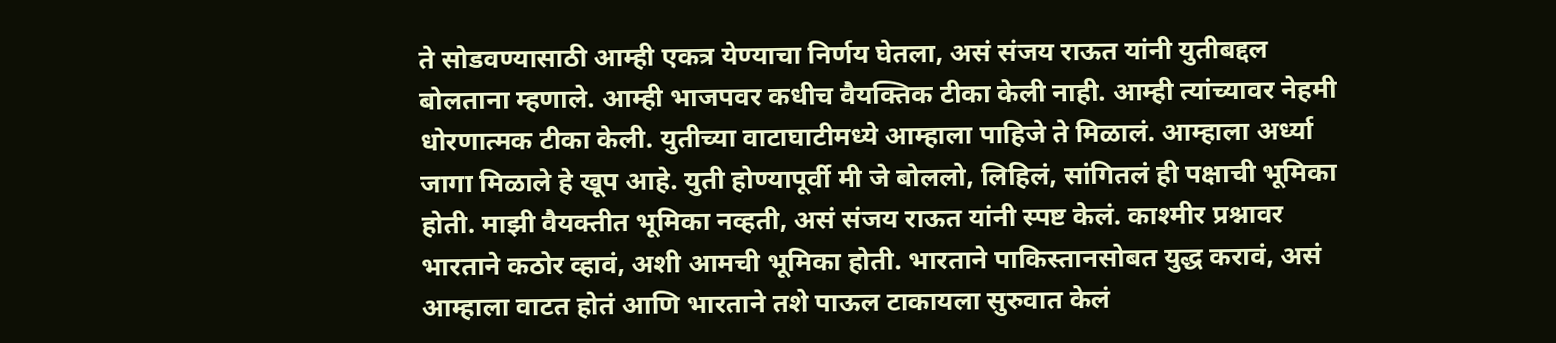ते सोडवण्यासाठी आम्ही एकत्र येण्याचा निर्णय घेतला, असं संजय राऊत यांनी युतीबद्दल बोलताना म्हणाले. आम्ही भाजपवर कधीच वैयक्तिक टीका केली नाही. आम्ही त्यांच्यावर नेहमी धोरणात्मक टीका केली. युतीच्या वाटाघाटीमध्ये आम्हाला पाहिजे ते मिळालं. आम्हाला अर्ध्या जागा मिळाले हे खूप आहे. युती होण्यापूर्वी मी जे बोललो, लिहिलं, सांगितलं ही पक्षाची भूमिका होती. माझी वैयक्तीत भूमिका नव्हती, असं संजय राऊत यांनी स्पष्ट केलं. काश्मीर प्रश्नावर भारताने कठोर व्हावं, अशी आमची भूमिका होती. भारताने पाकिस्तानसोबत युद्ध करावं, असं आम्हाला वाटत होतं आणि भारताने तशे पाऊल टाकायला सुरुवात केलं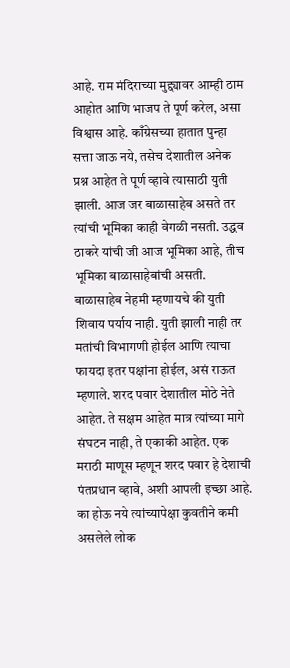आहे. राम मंदिराच्या मुद्द्यावर आम्ही ठाम आहोत आणि भाजप ते पूर्ण करेल, असा विश्वास आहे. काँग्रेसच्या हातात पुन्हा सत्ता जाऊ नये, तसेच देशातील अनेक प्रश्न आहेत ते पूर्ण व्हावे त्यासाठी युती झाली. आज जर बाळासाहेब असते तर त्यांची भूमिका काही वेगळी नसती. उद्धव ठाकरे यांची जी आज भूमिका आहे, तीच भूमिका बाळासाहेबांची असती. बाळासाहेब नेहमी म्हणायचे की युती शिवाय पर्याय नाही. युती झाली नाही तर मतांची विभागणी होईल आणि त्याचा फायदा इतर पक्षांना होईल, असं राऊत म्हणाले. शरद पवार देशातील मोठे नेते आहेत. ते सक्षम आहेत मात्र त्यांच्या मागे संघटन नाही, ते एकाकी आहेत. एक मराठी माणूस म्हणून शरद पवार हे देशाची पंतप्रधान व्हावे, अशी आपली इच्छा आहे. का होऊ नये त्यांच्यापेक्षा कुवतीने कमी असलेले लोक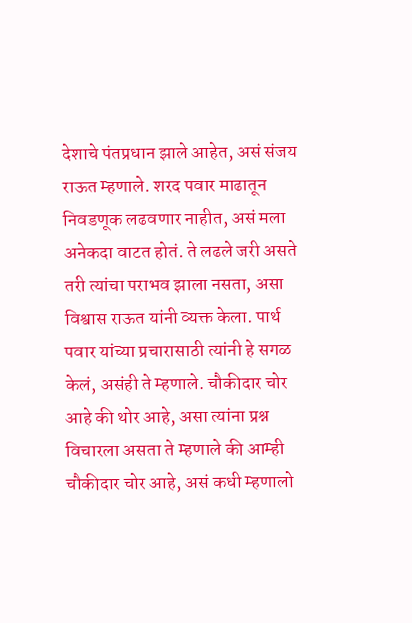देशाचे पंतप्रधान झाले आहेत, असं संजय राऊत म्हणाले. शरद पवार माढातून निवडणूक लढवणार नाहीत, असं मला अनेकदा वाटत होतं. ते लढले जरी असते तरी त्यांचा पराभव झाला नसता, असा विश्वास राऊत यांनी व्यक्त केला. पार्थ पवार यांच्या प्रचारासाठी त्यांनी हे सगळ केलं, असंही ते म्हणाले. चौकीदार चोर आहे की थोर आहे, असा त्यांना प्रश्न विचारला असता ते म्हणाले की आम्ही चौकीदार चोर आहे, असं कधी म्हणालो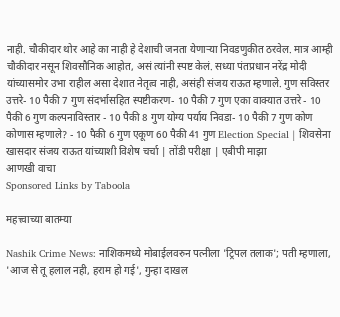नाही. चौकीदार थोर आहे का नाही हे देशाची जनता येणाऱ्या निवडणुकीत ठरवेल. मात्र आम्ही चौकीदार नसून शिवसौनिक आहोत, असं त्यांनी स्पष्ट केलं. सध्या पंतप्रधान नरेंद्र मोदी यांच्यासमोर उभा राहील असा देशात नेतृत्व नाही, असंही संजय राऊत म्हणाले. गुण सविस्तर उत्तरे- 10 पैकी 7 गुण संदर्भासहित स्पष्टीकरण- 10 पैकी 7 गुण एका वाक्यात उत्तरे - 10 पैकी 6 गुण कल्पनाविस्तार - 10 पैकी 8 गुण योग्य पर्याय निवडा- 10 पैकी 7 गुण कोण कोणास म्हणाले? - 10 पैकी 6 गुण एकूण 60 पैकी 41 गुण Election Special | शिवसेना खासदार संजय राऊत यांच्याशी विशेष चर्चा | तोंडी परीक्षा | एबीपी माझा
आणखी वाचा
Sponsored Links by Taboola

महत्त्वाच्या बातम्या

Nashik Crime News: नाशिकमध्ये मोबाईलवरुन पत्नीला 'ट्रिपल तलाक'; पती म्हणाला, 'आज से तू हलाल नही, हराम हो गई', गुन्हा दाखल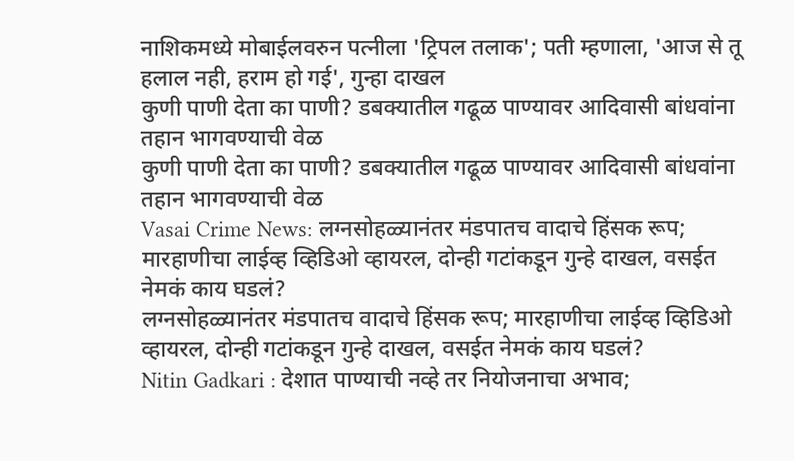नाशिकमध्ये मोबाईलवरुन पत्नीला 'ट्रिपल तलाक'; पती म्हणाला, 'आज से तू हलाल नही, हराम हो गई', गुन्हा दाखल
कुणी पाणी देता का पाणी? डबक्यातील गढूळ पाण्यावर आदिवासी बांधवांना तहान भागवण्याची वेळ
कुणी पाणी देता का पाणी? डबक्यातील गढूळ पाण्यावर आदिवासी बांधवांना तहान भागवण्याची वेळ
Vasai Crime News: लग्नसोहळ्यानंतर मंडपातच वादाचे हिंसक रूप; मारहाणीचा लाईव्ह व्हिडिओ व्हायरल, दोन्ही गटांकडून गुन्हे दाखल, वसईत नेमकं काय घडलं?
लग्नसोहळ्यानंतर मंडपातच वादाचे हिंसक रूप; मारहाणीचा लाईव्ह व्हिडिओ व्हायरल, दोन्ही गटांकडून गुन्हे दाखल, वसईत नेमकं काय घडलं?
Nitin Gadkari : देशात पाण्याची नव्हे तर नियोजनाचा अभाव;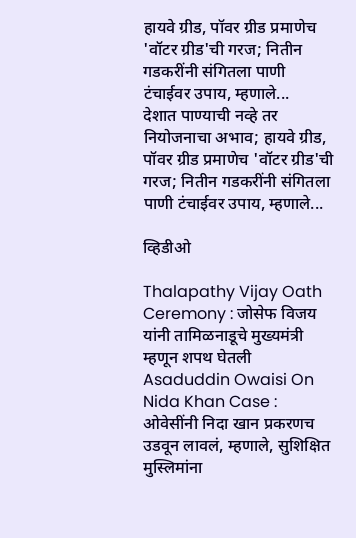हायवे ग्रीड, पॉवर ग्रीड प्रमाणेच 'वॉटर ग्रीड'ची गरज; नितीन गडकरींनी संगितला पाणी टंचाईवर उपाय, म्हणाले...
देशात पाण्याची नव्हे तर नियोजनाचा अभाव; हायवे ग्रीड, पॉवर ग्रीड प्रमाणेच 'वॉटर ग्रीड'ची गरज; नितीन गडकरींनी संगितला पाणी टंचाईवर उपाय, म्हणाले...

व्हिडीओ

Thalapathy Vijay Oath Ceremony : जोसेफ विजय यांनी तामिळनाडूचे मुख्यमंत्री म्हणून शपथ घेतली
Asaduddin Owaisi On Nida Khan Case : ओवेसींनी निदा खान प्रकरणच उडवून लावलं, म्हणाले, सुशिक्षित मुस्लिमांना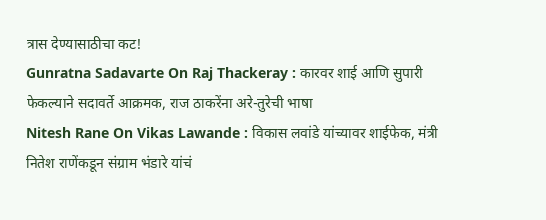त्रास देण्यासाठीचा कट!
Gunratna Sadavarte On Raj Thackeray : कारवर शाई आणि सुपारी फेकल्याने सदावर्ते आक्रमक, राज ठाकरेंना अरे-तुरेची भाषा
Nitesh Rane On Vikas Lawande : विकास लवांडे यांच्यावर शाईफेक, मंत्री नितेश राणेंकडून संग्राम भंडारे यांचं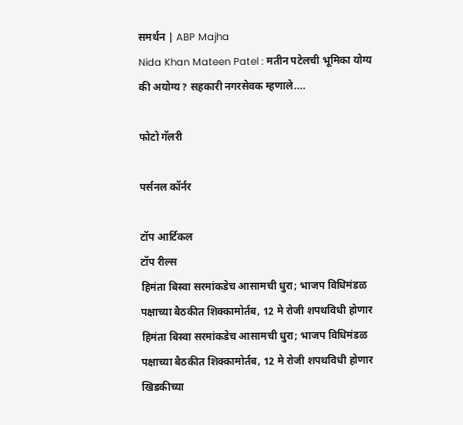समर्थन | ABP Majha
Nida Khan Mateen Patel : मतीन पटेलची भूमिका योग्य की अयोग्य? सहकारी नगरसेवक म्हणाले....

फोटो गॅलरी

पर्सनल कॉर्नर

टॉप आर्टिकल
टॉप रील्स
हिमंता बिस्वा सरमांकडेच आसामची धुरा; भाजप विधिमंडळ पक्षाच्या बैठकीत शिक्कामोर्तब, 12 मे रोजी शपथविधी होणार
हिमंता बिस्वा सरमांकडेच आसामची धुरा; भाजप विधिमंडळ पक्षाच्या बैठकीत शिक्कामोर्तब, 12 मे रोजी शपथविधी होणार
खिडकीच्या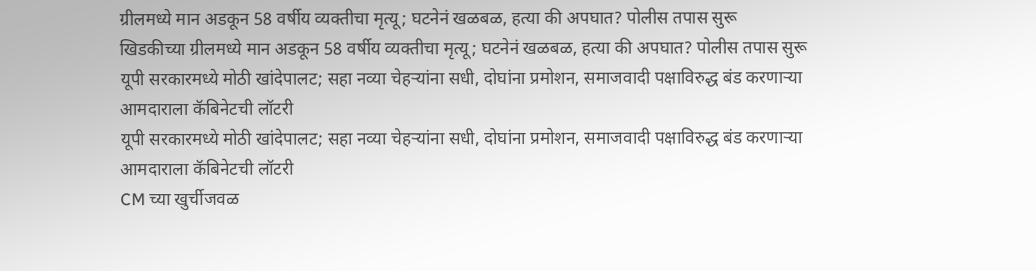ग्रीलमध्ये मान अडकून 58 वर्षीय व्यक्तीचा मृत्यू; घटनेनं खळबळ, हत्या की अपघात? पोलीस तपास सुरू
खिडकीच्या ग्रीलमध्ये मान अडकून 58 वर्षीय व्यक्तीचा मृत्यू; घटनेनं खळबळ, हत्या की अपघात? पोलीस तपास सुरू
यूपी सरकारमध्ये मोठी खांदेपालट; सहा नव्या चेहऱ्यांना सधी, दोघांना प्रमोशन, समाजवादी पक्षाविरुद्ध बंड करणाऱ्या आमदाराला कॅबिनेटची लॉटरी
यूपी सरकारमध्ये मोठी खांदेपालट; सहा नव्या चेहऱ्यांना सधी, दोघांना प्रमोशन, समाजवादी पक्षाविरुद्ध बंड करणाऱ्या आमदाराला कॅबिनेटची लॉटरी
CM च्या खुर्चीजवळ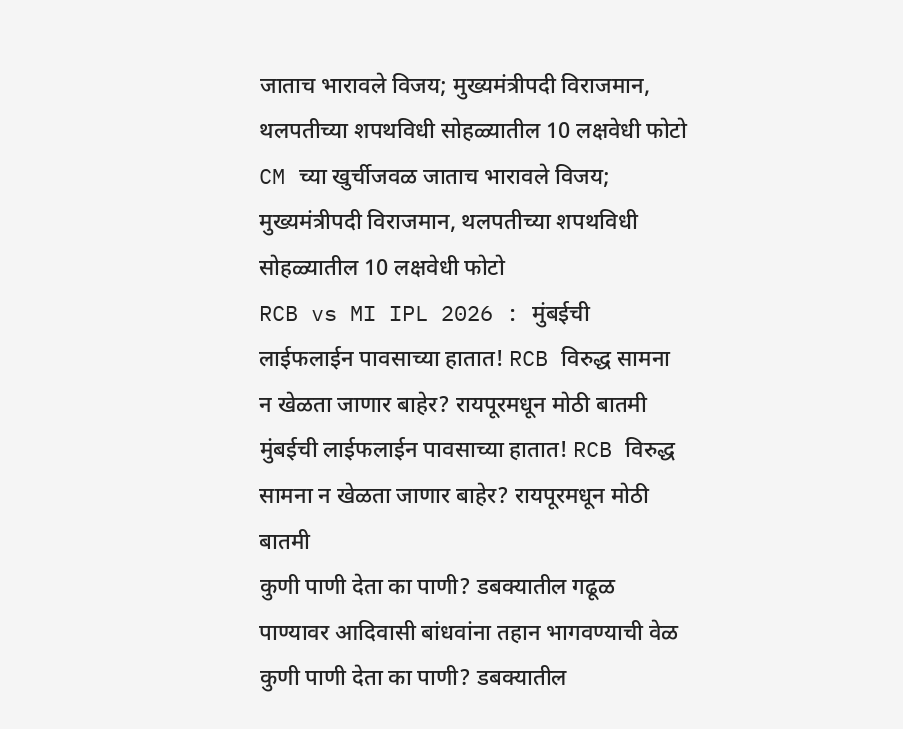जाताच भारावले विजय; मुख्यमंत्रीपदी विराजमान, थलपतीच्या शपथविधी सोहळ्यातील 10 लक्षवेधी फोटो
CM च्या खुर्चीजवळ जाताच भारावले विजय; मुख्यमंत्रीपदी विराजमान, थलपतीच्या शपथविधी सोहळ्यातील 10 लक्षवेधी फोटो
RCB vs MI IPL 2026 : मुंबईची लाईफलाईन पावसाच्या हातात! RCB विरुद्ध सामना न खेळता जाणार बाहेर? रायपूरमधून मोठी बातमी
मुंबईची लाईफलाईन पावसाच्या हातात! RCB विरुद्ध सामना न खेळता जाणार बाहेर? रायपूरमधून मोठी बातमी
कुणी पाणी देता का पाणी? डबक्यातील गढूळ पाण्यावर आदिवासी बांधवांना तहान भागवण्याची वेळ
कुणी पाणी देता का पाणी? डबक्यातील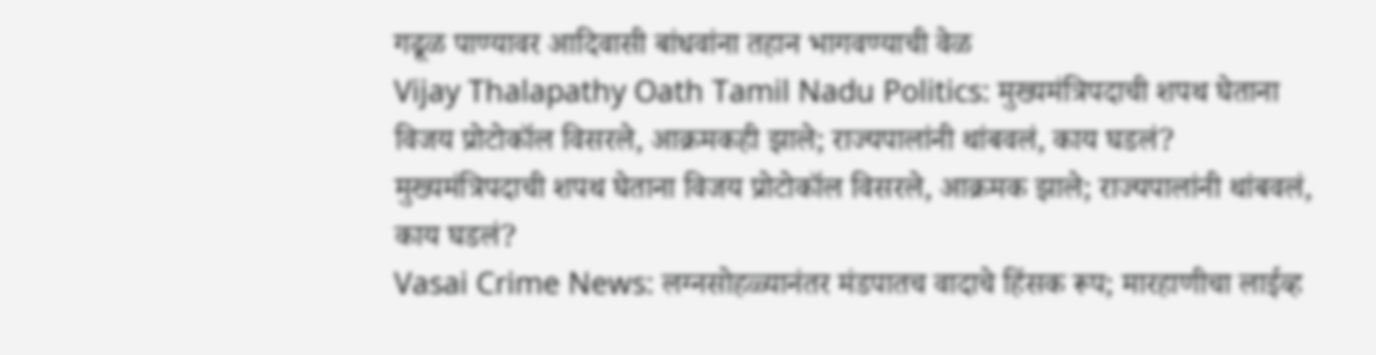गढूळ पाण्यावर आदिवासी बांधवांना तहान भागवण्याची वेळ
Vijay Thalapathy Oath Tamil Nadu Politics: मुख्यमंत्रिपदाची शपथ घेताना विजय प्रोटोकॉल विसरले, आक्रमकही झाले; राज्यपालांनी थांबवलं, काय घडलं?
मुख्यमंत्रिपदाची शपथ घेताना विजय प्रोटोकॉल विसरले, आक्रमक झाले; राज्यपालांनी थांबवलं, काय घडलं?
Vasai Crime News: लग्नसोहळ्यानंतर मंडपातच वादाचे हिंसक रूप; मारहाणीचा लाईव्ह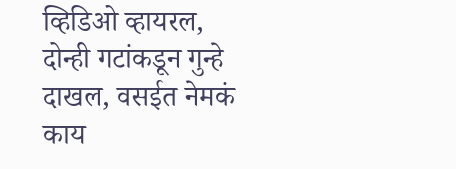व्हिडिओ व्हायरल, दोन्ही गटांकडून गुन्हे दाखल, वसईत नेमकं काय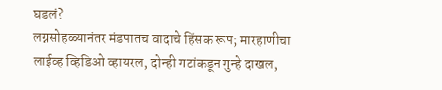घडलं?
लग्नसोहळ्यानंतर मंडपातच वादाचे हिंसक रूप; मारहाणीचा लाईव्ह व्हिडिओ व्हायरल, दोन्ही गटांकडून गुन्हे दाखल,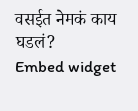वसईत नेमकं काय घडलं?
Embed widget